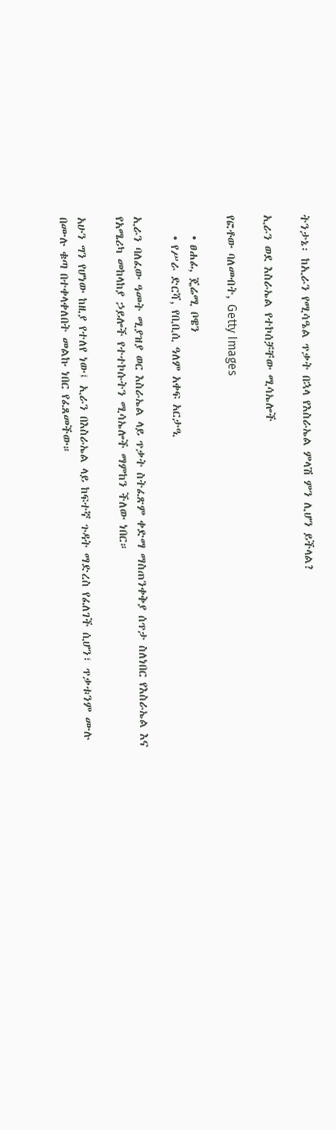ትንታኔ፡ ከኢራን የሚሳዔል ጥቃት በኋላ የእስራኤል ምላሽ ምን ሊሆን ይችላል?

ኢራን ወደ እስራኤል የተኮሰቻቸው ሚሳኤሎች

የፎቶው ባለመብት, Getty Images

    • ፀሐፊ, ጄሬሚ ቦዌን
    • የሥራ ድርሻ, የቢቢሲ ዓለም አቀፍ አርታዒ

ኢራን ባለፈው ዓመት ሚያዝያ ወር እስራኤል ላይ ጥቃት ስትፈጽም ቀድማ ማስጠንቀቅያ ሰጥታ ስለነበር የእስራኤል እና የአሜሪካ መከላከያ ኃይሎች የተተኮሱትን ሚሳኤሎች ማምከን ችለው ነበር።

አሁን ግን የሆነው ከዚያ የተለየ ነው፤ ኢራን በእስራኤል ላይ ከፍተኛ ጉዳት ማድረስ የፈለገች ሲሆን፣ ጥቃቱንም ሙሉ በሙሉ ቁጣ በተቀላቀለበት መልኩ ነበር የፈጸመችው።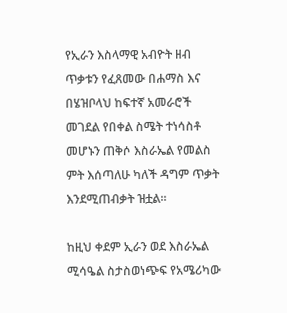የኢራን እስላማዊ አብዮት ዘብ ጥቃቱን የፈጸመው በሐማስ እና በሄዝቦላህ ከፍተኛ አመራሮች መገደል የበቀል ስሜት ተነሳስቶ መሆኑን ጠቅሶ እስራኤል የመልስ ምት እሰጣለሁ ካለች ዳግም ጥቃት እንደሚጠብቃት ዝቷል።

ከዚህ ቀደም ኢራን ወደ እስራኤል ሚሳዔል ስታስወነጭፍ የአሜሪካው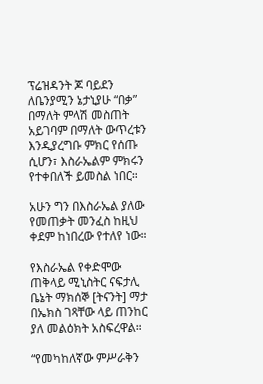ፕሬዝዳንት ጆ ባይደን ለቤንያሚን ኔታኒያሁ “በቃ” በማለት ምላሽ መስጠት አይገባም በማለት ውጥረቱን እንዲያረግቡ ምክር የሰጡ ሲሆን፣ እስራኤልም ምክሩን የተቀበለች ይመስል ነበር።

አሁን ግን በእስራኤል ያለው የመጠቃት መንፈስ ከዚህ ቀደም ከነበረው የተለየ ነው።

የእስራኤል የቀድሞው ጠቅላይ ሚኒስትር ናፍታሊ ቤኔት ማክሰኞ [ትናንት] ማታ በኤክስ ገጻቸው ላይ ጠንከር ያለ መልዕክት አስፍረዋል።

“የመካከለኛው ምሥራቅን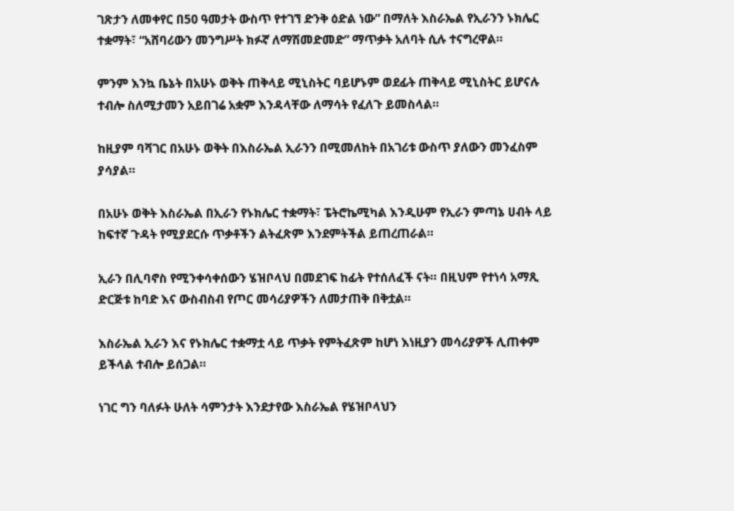ገጽታን ለመቀየር በ50 ዓመታት ውስጥ የተገኘ ድንቅ ዕድል ነው” በማለት እስራኤል የኢራንን ኑክሌር ተቋማት፣ “አሸባሪውን መንግሥት ክፉኛ ለማሽመድመድ” ማጥቃት አለባት ሲሉ ተናግረዋል።

ምንም እንኳ ቤኔት በአሁኑ ወቅት ጠቅላይ ሚኒስትር ባይሆኑም ወደፊት ጠቅላይ ሚኒስትር ይሆናሉ ተብሎ ስለሚታመን አይበገሬ አቋም እንዳላቸው ለማሳት የፈለጉ ይመስላል።

ከዚያም ባሻገር በአሁኑ ወቅት በእስራኤል ኢራንን በሚመለከት በአገሪቱ ውስጥ ያለውን መንፈስም ያሳያል።

በአሁኑ ወቅት እስራኤል በኢራን የኑክሌር ተቋማት፣ ፔትሮኬሚካል እንዲሁም የኢራን ምጣኔ ሀብት ላይ ከፍተኛ ጉዳት የሚያደርሱ ጥቃቶችን ልትፈጽም እንደምትችል ይጠረጠራል።

ኢራን በሊባኖስ የሚንቀሳቀሰውን ሄዝቦላህ በመደገፍ ከፊት የተሰለፈች ናት። በዚህም የተነሳ አማጺ ድርጅቱ ከባድ እና ውስብስብ የጦር መሳሪያዎችን ለመታጠቅ በቅቷል።

እስራኤል ኢራን እና የኑክሌር ተቋማቷ ላይ ጥቃት የምትፈጽም ከሆነ እነዚያን መሳሪያዎች ሊጠቀም ይችላል ተብሎ ይሰጋል።

ነገር ግን ባለፉት ሁለት ሳምንታት እንደታየው እስራኤል የሄዝቦላህን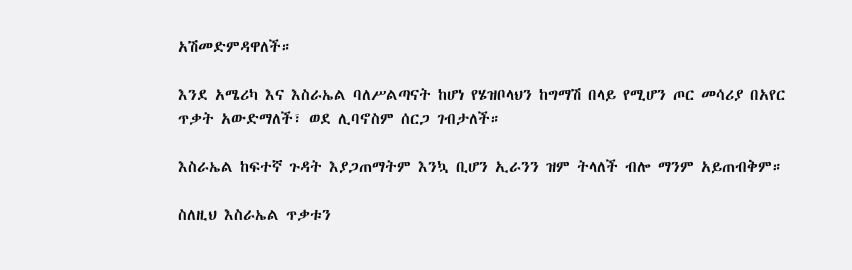አሽመድምዳዋለች።

እንደ አሜሪካ እና እስራኤል ባለሥልጣናት ከሆነ የሄዝቦላህን ከግማሽ በላይ የሚሆን ጦር መሳሪያ በአየር ጥቃት አውድማለች፣ ወደ ሊባኖስም ሰርጋ ገብታለች።

እስራኤል ከፍተኛ ጉዳት እያጋጠማትም እንኳ ቢሆን ኢራንን ዝም ትላለች ብሎ ማንም አይጠብቅም።

ስለዚህ እስራኤል ጥቃቱን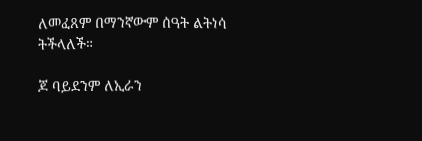ለመፈጸም በማንኛውም ሰዓት ልትነሳ ትችላለች።

ጆ ባይደንም ለኢራን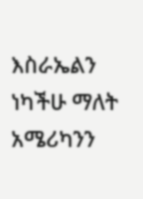እስራኤልን ነካችሁ ማለት አሜሪካንን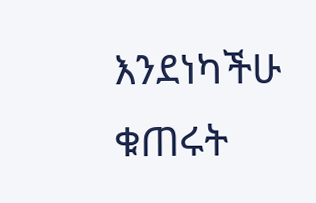እንደነካችሁ ቁጠሩት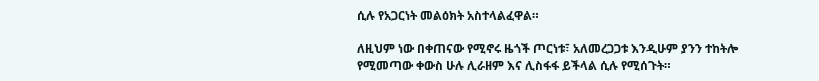ሲሉ የአጋርነት መልዕክት አስተላልፈዋል።

ለዚህም ነው በቀጠናው የሚኖሩ ዜጎች ጦርነቱ፣ አለመረጋጋቱ እንዲሁም ያንን ተከትሎ የሚመጣው ቀውስ ሁሉ ሊራዘም እና ሊስፋፋ ይችላል ሲሉ የሚሰጉት።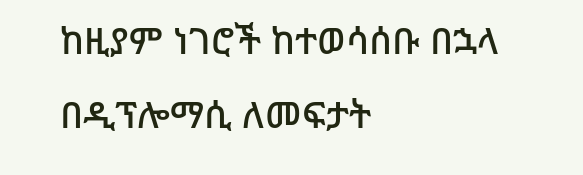ከዚያም ነገሮች ከተወሳሰቡ በኋላ በዲፕሎማሲ ለመፍታት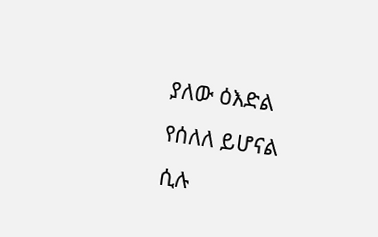ያለው ዕእድል የሰለለ ይሆናል ሲሉ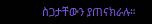ስጋታቸውን ያጠናክራሉ።